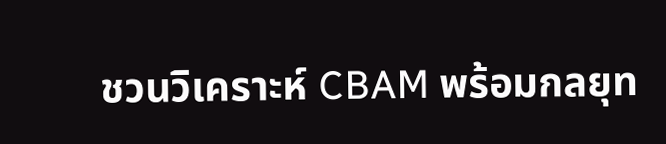ชวนวิเคราะห์ CBAM พร้อมกลยุท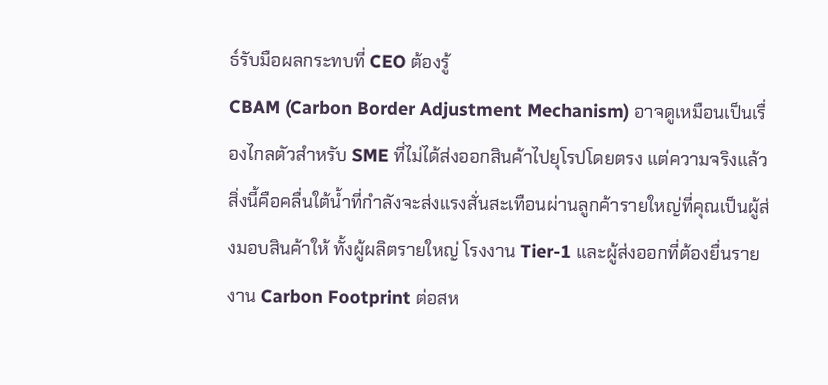ธ์รับมือผลกระทบที่ CEO ต้องรู้
CBAM (Carbon Border Adjustment Mechanism) อาจดูเหมือนเป็นเรื่องไกลตัวสำหรับ SME ที่ไม่ได้ส่งออกสินค้าไปยุโรปโดยตรง แต่ความจริงแล้ว สิ่งนี้คือคลื่นใต้น้ำที่กำลังจะส่งแรงสั่นสะเทือนผ่านลูกค้ารายใหญ่ที่คุณเป็นผู้ส่งมอบสินค้าให้ ทั้งผู้ผลิตรายใหญ่ โรงงาน Tier-1 และผู้ส่งออกที่ต้องยื่นรายงาน Carbon Footprint ต่อสห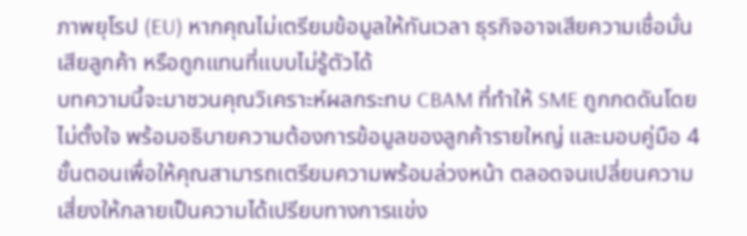ภาพยุโรป (EU) หากคุณไม่เตรียมข้อมูลให้ทันเวลา ธุรกิจอาจเสียความเชื่อมั่น เสียลูกค้า หรือถูกแทนที่แบบไม่รู้ตัวได้
บทความนี้จะมาชวนคุณวิเคราะห์ผลกระทบ CBAM ที่ทำให้ SME ถูกกดดันโดยไม่ตั้งใจ พร้อมอธิบายความต้องการข้อมูลของลูกค้ารายใหญ่ และมอบคู่มือ 4 ขั้นตอนเพื่อให้คุณสามารถเตรียมความพร้อมล่วงหน้า ตลอดจนเปลี่ยนความเสี่ยงให้กลายเป็นความได้เปรียบทางการแข่ง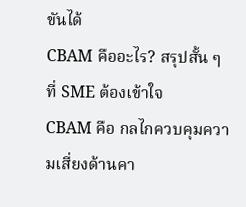ขันได้
CBAM คืออะไร? สรุปสั้น ๆ ที่ SME ต้องเข้าใจ
CBAM คือ กลไกควบคุมความเสี่ยงด้านคา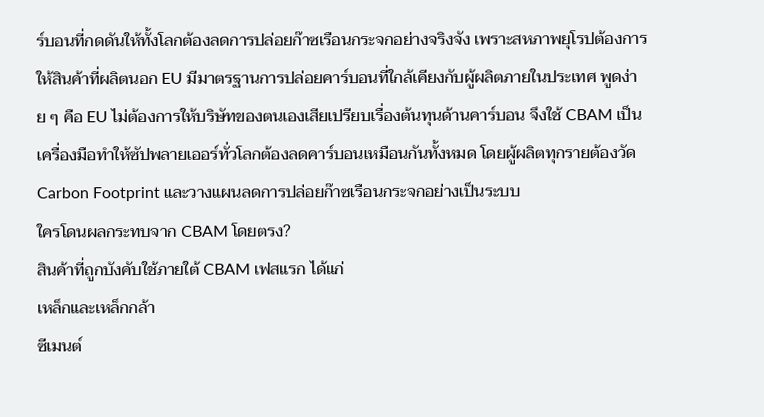ร์บอนที่กดดันให้ทั้งโลกต้องลดการปล่อยก๊าซเรือนกระจกอย่างจริงจัง เพราะสหภาพยุโรปต้องการให้สินค้าที่ผลิตนอก EU มีมาตรฐานการปล่อยคาร์บอนที่ใกล้เคียงกับผู้ผลิตภายในประเทศ พูดง่าย ๆ คือ EU ไม่ต้องการให้บริษัทของตนเองเสียเปรียบเรื่องต้นทุนด้านคาร์บอน จึงใช้ CBAM เป็นเครื่องมือทำให้ซัปพลายเออร์ทั่วโลกต้องลดคาร์บอนเหมือนกันทั้งหมด โดยผู้ผลิตทุกรายต้องวัด Carbon Footprint และวางแผนลดการปล่อยก๊าซเรือนกระจกอย่างเป็นระบบ
ใครโดนผลกระทบจาก CBAM โดยตรง?
สินค้าที่ถูกบังคับใช้ภายใต้ CBAM เฟสแรก ได้แก่
เหล็กและเหล็กกล้า
ซีเมนต์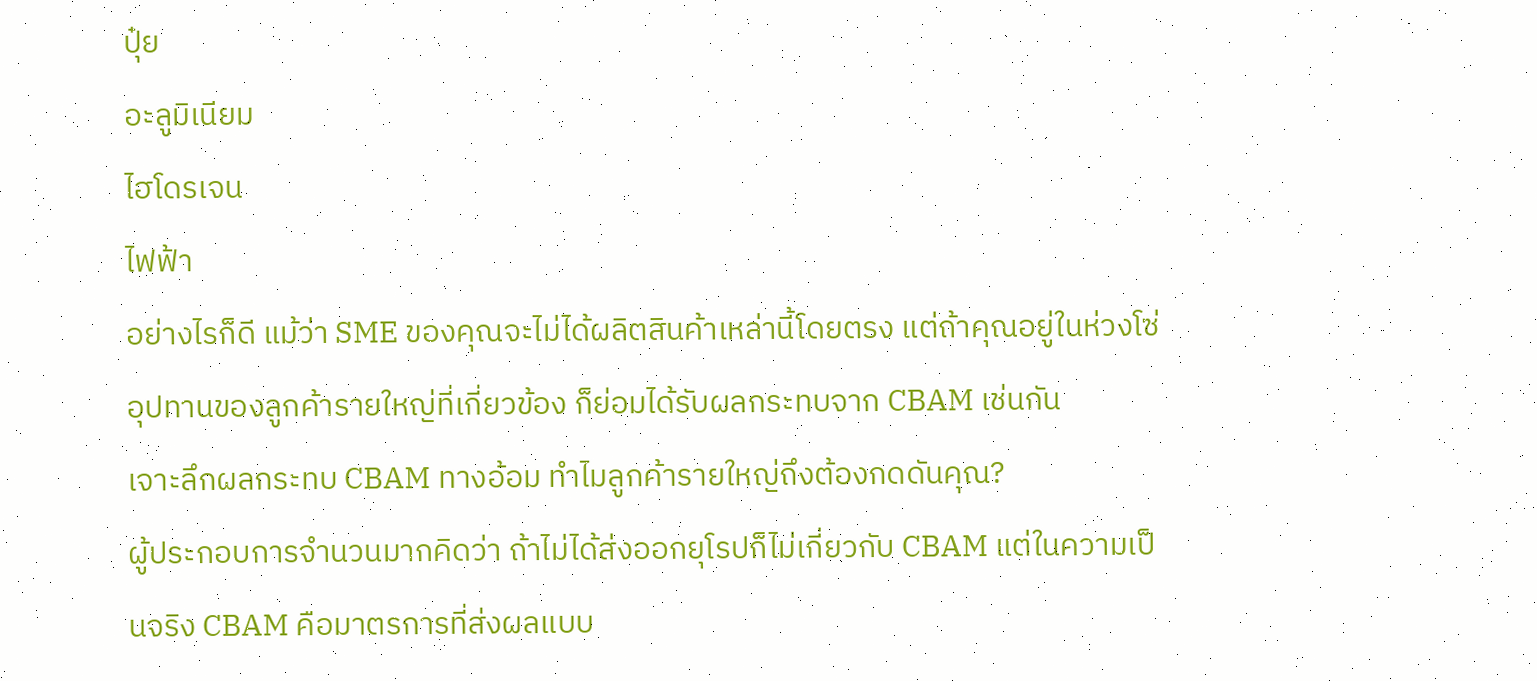ปุ๋ย
อะลูมิเนียม
ไฮโดรเจน
ไฟฟ้า
อย่างไรก็ดี แม้ว่า SME ของคุณจะไม่ได้ผลิตสินค้าเหล่านี้โดยตรง แต่ถ้าคุณอยู่ในห่วงโซ่อุปทานของลูกค้ารายใหญ่ที่เกี่ยวข้อง ก็ย่อมได้รับผลกระทบจาก CBAM เช่นกัน
เจาะลึกผลกระทบ CBAM ทางอ้อม ทำไมลูกค้ารายใหญ่ถึงต้องกดดันคุณ?
ผู้ประกอบการจำนวนมากคิดว่า ถ้าไม่ได้ส่งออกยุโรปก็ไม่เกี่ยวกับ CBAM แต่ในความเป็นจริง CBAM คือมาตรการที่ส่งผลแบบ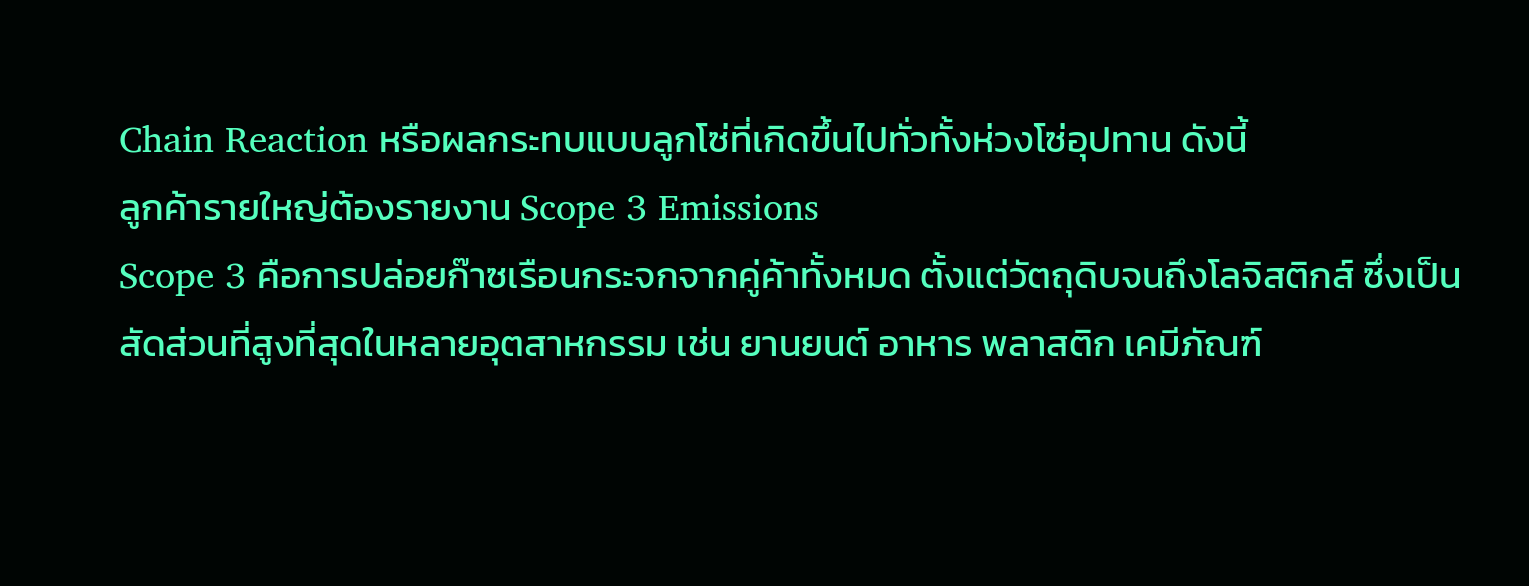Chain Reaction หรือผลกระทบแบบลูกโซ่ที่เกิดขึ้นไปทั่วทั้งห่วงโซ่อุปทาน ดังนี้
ลูกค้ารายใหญ่ต้องรายงาน Scope 3 Emissions
Scope 3 คือการปล่อยก๊าซเรือนกระจกจากคู่ค้าทั้งหมด ตั้งแต่วัตถุดิบจนถึงโลจิสติกส์ ซึ่งเป็นสัดส่วนที่สูงที่สุดในหลายอุตสาหกรรม เช่น ยานยนต์ อาหาร พลาสติก เคมีภัณฑ์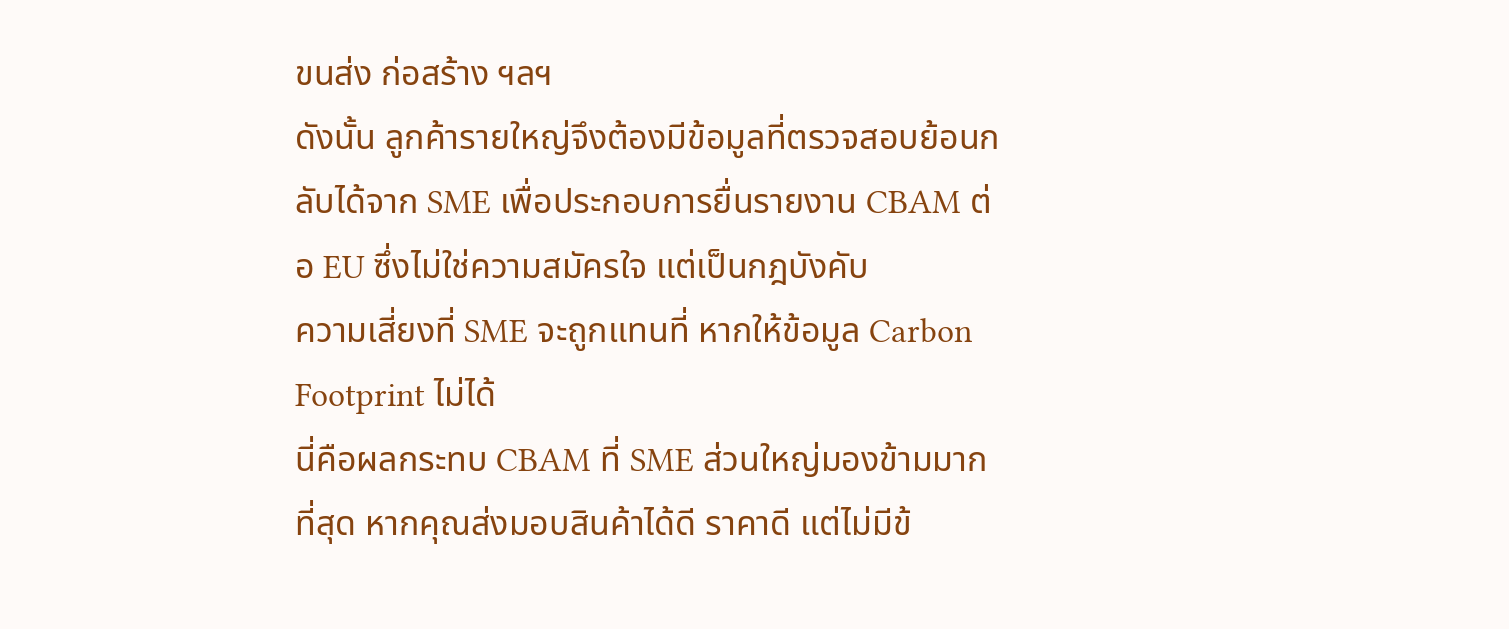ขนส่ง ก่อสร้าง ฯลฯ
ดังนั้น ลูกค้ารายใหญ่จึงต้องมีข้อมูลที่ตรวจสอบย้อนกลับได้จาก SME เพื่อประกอบการยื่นรายงาน CBAM ต่อ EU ซึ่งไม่ใช่ความสมัครใจ แต่เป็นกฎบังคับ
ความเสี่ยงที่ SME จะถูกแทนที่ หากให้ข้อมูล Carbon Footprint ไม่ได้
นี่คือผลกระทบ CBAM ที่ SME ส่วนใหญ่มองข้ามมากที่สุด หากคุณส่งมอบสินค้าได้ดี ราคาดี แต่ไม่มีข้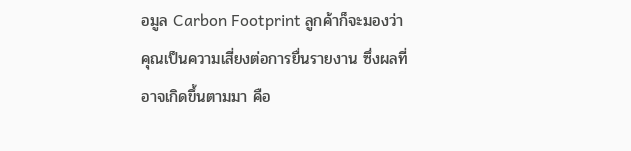อมูล Carbon Footprint ลูกค้าก็จะมองว่าคุณเป็นความเสี่ยงต่อการยื่นรายงาน ซึ่งผลที่อาจเกิดขึ้นตามมา คือ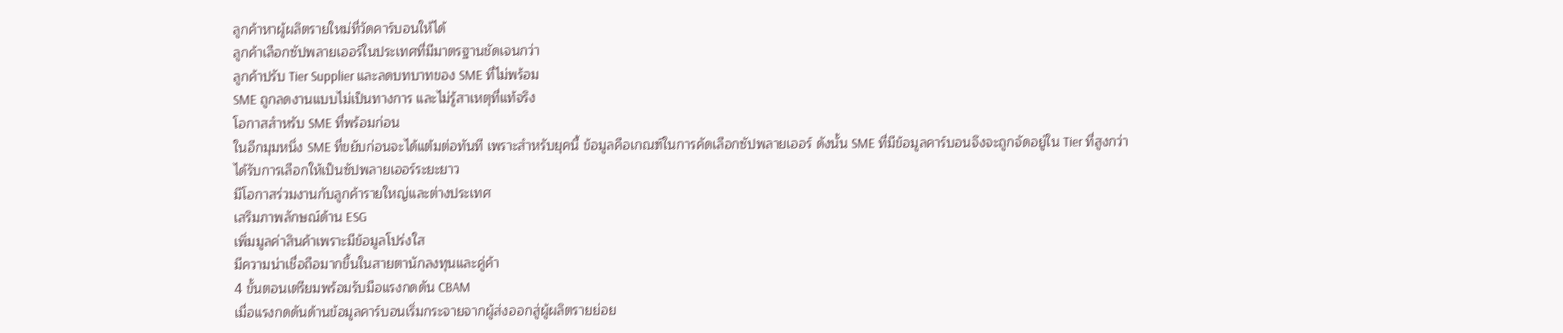ลูกค้าหาผู้ผลิตรายใหม่ที่วัดคาร์บอนให้ได้
ลูกค้าเลือกซัปพลายเออร์ในประเทศที่มีมาตรฐานชัดเจนกว่า
ลูกค้าปรับ Tier Supplier และลดบทบาทของ SME ที่ไม่พร้อม
SME ถูกลดงานแบบไม่เป็นทางการ และไม่รู้สาเหตุที่แท้จริง
โอกาสสำหรับ SME ที่พร้อมก่อน
ในอีกมุมหนึ่ง SME ที่ขยับก่อนจะได้แต้มต่อทันที เพราะสำหรับยุคนี้ ข้อมูลคือเกณฑ์ในการคัดเลือกซัปพลายเออร์ ดังนั้น SME ที่มีข้อมูลคาร์บอนจึงจะถูกจัดอยู่ใน Tier ที่สูงกว่า
ได้รับการเลือกให้เป็นซัปพลายเออร์ระยะยาว
มีโอกาสร่วมงานกับลูกค้ารายใหญ่และต่างประเทศ
เสริมภาพลักษณ์ด้าน ESG
เพิ่มมูลค่าสินค้าเพราะมีข้อมูลโปร่งใส
มีความน่าเชื่อถือมากขึ้นในสายตานักลงทุนและคู่ค้า
4 ขั้นตอนเตรียมพร้อมรับมือแรงกดดัน CBAM
เมื่อแรงกดดันด้านข้อมูลคาร์บอนเริ่มกระจายจากผู้ส่งออกสู่ผู้ผลิตรายย่อย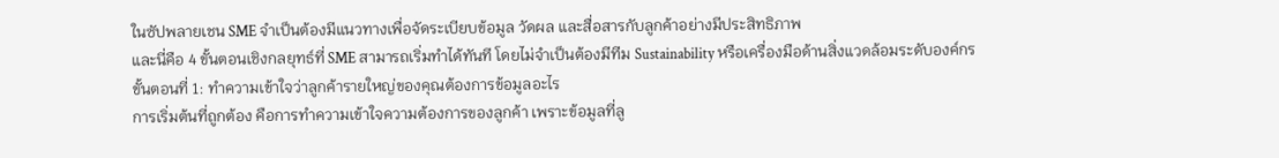ในซัปพลายเชน SME จำเป็นต้องมีแนวทางเพื่อจัดระเบียบข้อมูล วัดผล และสื่อสารกับลูกค้าอย่างมีประสิทธิภาพ
และนี่คือ 4 ขั้นตอนเชิงกลยุทธ์ที่ SME สามารถเริ่มทำได้ทันที โดยไม่จำเป็นต้องมีทีม Sustainability หรือเครื่องมือด้านสิ่งแวดล้อมระดับองค์กร
ขั้นตอนที่ 1: ทำความเข้าใจว่าลูกค้ารายใหญ่ของคุณต้องการข้อมูลอะไร
การเริ่มต้นที่ถูกต้อง คือการทำความเข้าใจความต้องการของลูกค้า เพราะข้อมูลที่ลู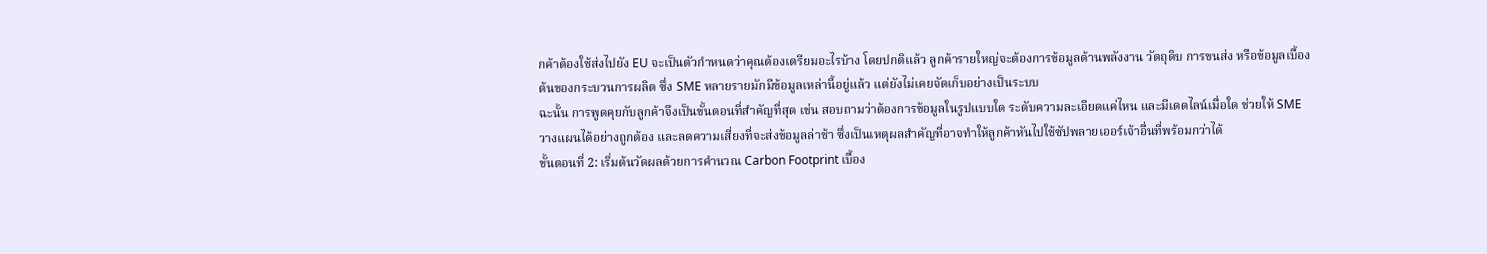กค้าต้องใช้ส่งไปยัง EU จะเป็นตัวกำหนดว่าคุณต้องเตรียมอะไรบ้าง โดยปกติแล้ว ลูกค้ารายใหญ่จะต้องการข้อมูลด้านพลังงาน วัตถุดิบ การขนส่ง หรือข้อมูลเบื้องต้นของกระบวนการผลิต ซึ่ง SME หลายรายมักมีข้อมูลเหล่านี้อยู่แล้ว แต่ยังไม่เคยจัดเก็บอย่างเป็นระบบ
ฉะนั้น การพูดคุยกับลูกค้าจึงเป็นขั้นตอนที่สำคัญที่สุด เช่น สอบถามว่าต้องการข้อมูลในรูปแบบใด ระดับความละเอียดแค่ไหน และมีเดดไลน์เมื่อใด ช่วยให้ SME วางแผนได้อย่างถูกต้อง และลดความเสี่ยงที่จะส่งข้อมูลล่าช้า ซึ่งเป็นเหตุผลสำคัญที่อาจทำให้ลูกค้าหันไปใช้ซัปพลายเออร์เจ้าอื่นที่พร้อมกว่าได้
ขั้นตอนที่ 2: เริ่มต้นวัดผลด้วยการคำนวณ Carbon Footprint เบื้อง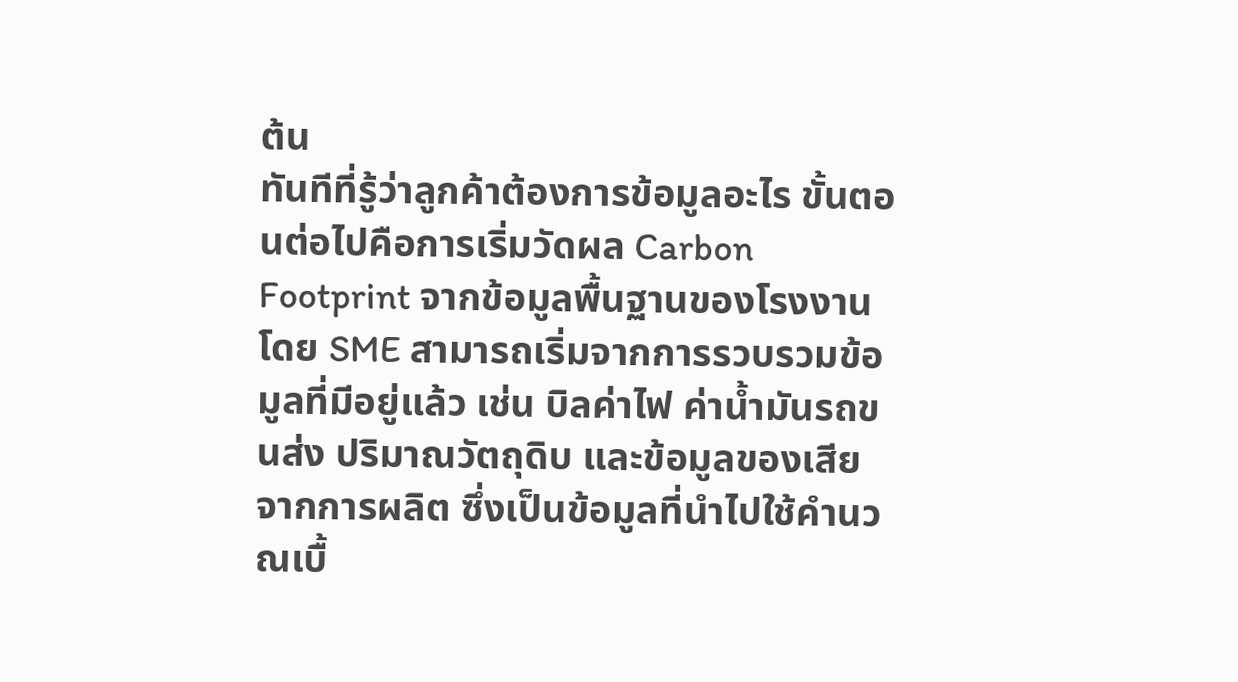ต้น
ทันทีที่รู้ว่าลูกค้าต้องการข้อมูลอะไร ขั้นตอนต่อไปคือการเริ่มวัดผล Carbon Footprint จากข้อมูลพื้นฐานของโรงงาน โดย SME สามารถเริ่มจากการรวบรวมข้อมูลที่มีอยู่แล้ว เช่น บิลค่าไฟ ค่าน้ำมันรถขนส่ง ปริมาณวัตถุดิบ และข้อมูลของเสียจากการผลิต ซึ่งเป็นข้อมูลที่นำไปใช้คำนวณเบื้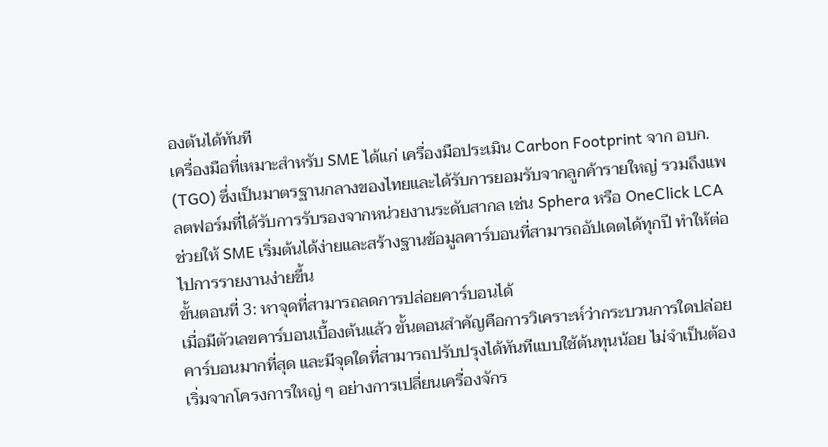องต้นได้ทันที
เครื่องมือที่เหมาะสำหรับ SME ได้แก่ เครื่องมือประเมิน Carbon Footprint จาก อบก. (TGO) ซึ่งเป็นมาตรฐานกลางของไทยและได้รับการยอมรับจากลูกค้ารายใหญ่ รวมถึงแพลตฟอร์มที่ได้รับการรับรองจากหน่วยงานระดับสากล เช่น Sphera หรือ OneClick LCA ช่วยให้ SME เริ่มต้นได้ง่ายและสร้างฐานข้อมูลคาร์บอนที่สามารถอัปเดตได้ทุกปี ทำให้ต่อไปการรายงานง่ายขึ้น
ขั้นตอนที่ 3: หาจุดที่สามารถลดการปล่อยคาร์บอนได้
เมื่อมีตัวเลขคาร์บอนเบื้องต้นแล้ว ขั้นตอนสำคัญคือการวิเคราะห์ว่ากระบวนการใดปล่อยคาร์บอนมากที่สุด และมีจุดใดที่สามารถปรับปรุงได้ทันทีแบบใช้ต้นทุนน้อย ไม่จำเป็นต้องเริ่มจากโครงการใหญ่ ๆ อย่างการเปลี่ยนเครื่องจักร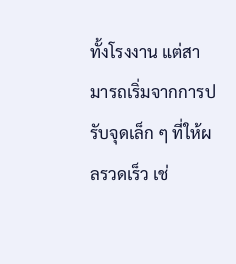ทั้งโรงงาน แต่สามารถเริ่มจากการปรับจุดเล็ก ๆ ที่ให้ผลรวดเร็ว เช่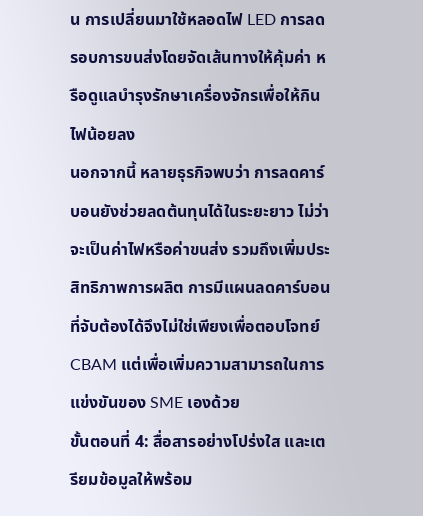น การเปลี่ยนมาใช้หลอดไฟ LED การลดรอบการขนส่งโดยจัดเส้นทางให้คุ้มค่า หรือดูแลบำรุงรักษาเครื่องจักรเพื่อให้กินไฟน้อยลง
นอกจากนี้ หลายธุรกิจพบว่า การลดคาร์บอนยังช่วยลดต้นทุนได้ในระยะยาว ไม่ว่าจะเป็นค่าไฟหรือค่าขนส่ง รวมถึงเพิ่มประสิทธิภาพการผลิต การมีแผนลดคาร์บอนที่จับต้องได้จึงไม่ใช่เพียงเพื่อตอบโจทย์ CBAM แต่เพื่อเพิ่มความสามารถในการแข่งขันของ SME เองด้วย
ขั้นตอนที่ 4: สื่อสารอย่างโปร่งใส และเตรียมข้อมูลให้พร้อม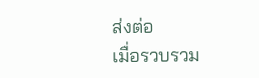ส่งต่อ
เมื่อรวบรวม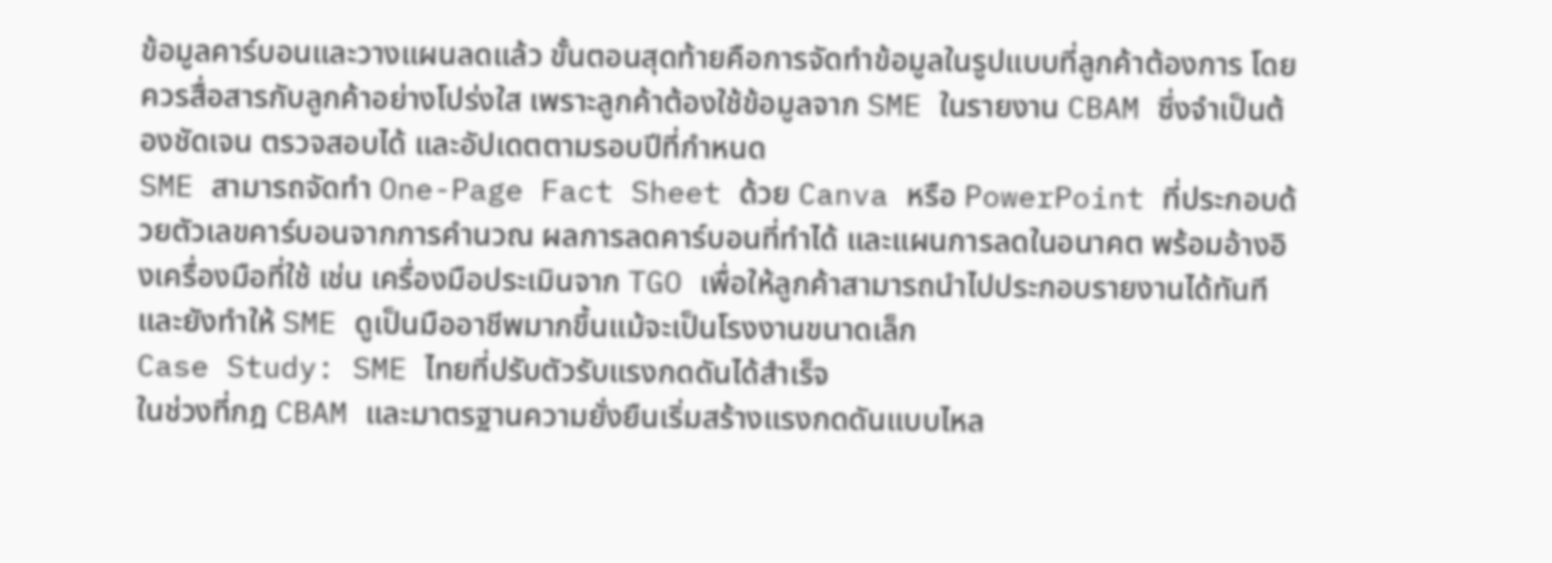ข้อมูลคาร์บอนและวางแผนลดแล้ว ขั้นตอนสุดท้ายคือการจัดทำข้อมูลในรูปแบบที่ลูกค้าต้องการ โดยควรสื่อสารกับลูกค้าอย่างโปร่งใส เพราะลูกค้าต้องใช้ข้อมูลจาก SME ในรายงาน CBAM ซึ่งจำเป็นต้องชัดเจน ตรวจสอบได้ และอัปเดตตามรอบปีที่กำหนด
SME สามารถจัดทำ One-Page Fact Sheet ด้วย Canva หรือ PowerPoint ที่ประกอบด้วยตัวเลขคาร์บอนจากการคำนวณ ผลการลดคาร์บอนที่ทำได้ และแผนการลดในอนาคต พร้อมอ้างอิงเครื่องมือที่ใช้ เช่น เครื่องมือประเมินจาก TGO เพื่อให้ลูกค้าสามารถนำไปประกอบรายงานได้ทันที และยังทำให้ SME ดูเป็นมืออาชีพมากขึ้นแม้จะเป็นโรงงานขนาดเล็ก
Case Study: SME ไทยที่ปรับตัวรับแรงกดดันได้สำเร็จ
ในช่วงที่กฎ CBAM และมาตรฐานความยั่งยืนเริ่มสร้างแรงกดดันแบบไหล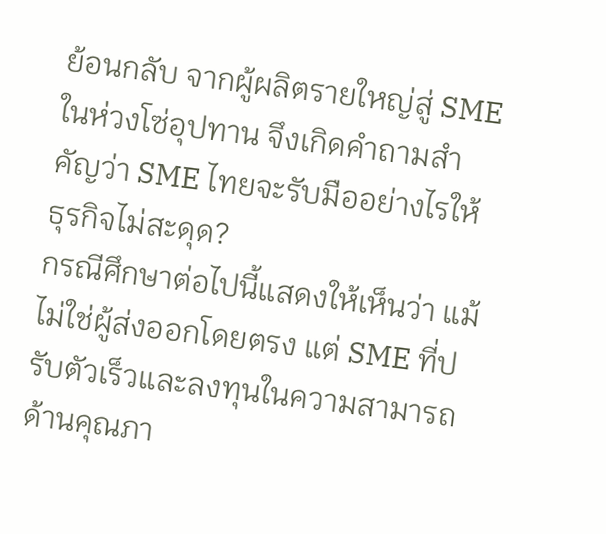ย้อนกลับ จากผู้ผลิตรายใหญ่สู่ SME ในห่วงโซ่อุปทาน จึงเกิดคำถามสำคัญว่า SME ไทยจะรับมืออย่างไรให้ธุรกิจไม่สะดุด?
กรณีศึกษาต่อไปนี้แสดงให้เห็นว่า แม้ไม่ใช่ผู้ส่งออกโดยตรง แต่ SME ที่ปรับตัวเร็วและลงทุนในความสามารถด้านคุณภา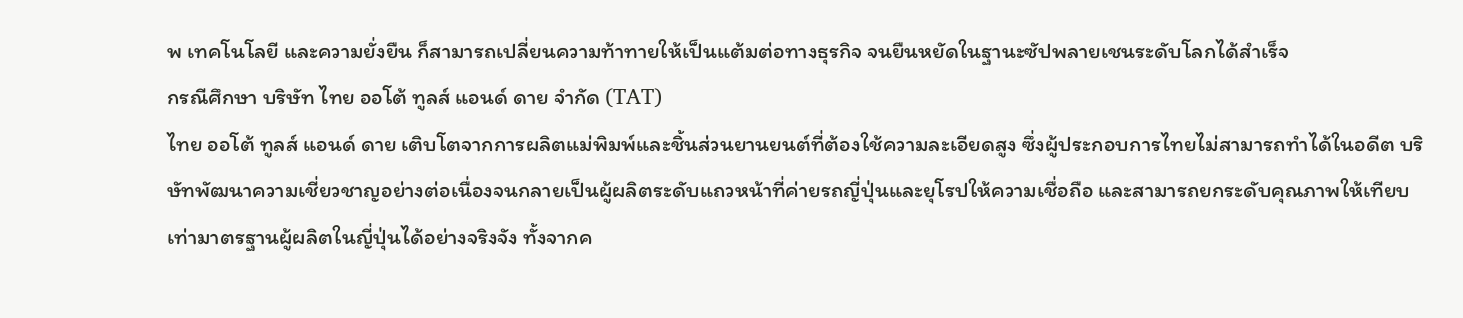พ เทคโนโลยี และความยั่งยืน ก็สามารถเปลี่ยนความท้าทายให้เป็นแต้มต่อทางธุรกิจ จนยืนหยัดในฐานะซัปพลายเชนระดับโลกได้สำเร็จ
กรณีศึกษา บริษัท ไทย ออโต้ ทูลส์ แอนด์ ดาย จำกัด (TAT)
ไทย ออโต้ ทูลส์ แอนด์ ดาย เติบโตจากการผลิตแม่พิมพ์และชิ้นส่วนยานยนต์ที่ต้องใช้ความละเอียดสูง ซึ่งผู้ประกอบการไทยไม่สามารถทำได้ในอดีต บริษัทพัฒนาความเชี่ยวชาญอย่างต่อเนื่องจนกลายเป็นผู้ผลิตระดับแถวหน้าที่ค่ายรถญี่ปุ่นและยุโรปให้ความเชื่อถือ และสามารถยกระดับคุณภาพให้เทียบเท่ามาตรฐานผู้ผลิตในญี่ปุ่นได้อย่างจริงจัง ทั้งจากค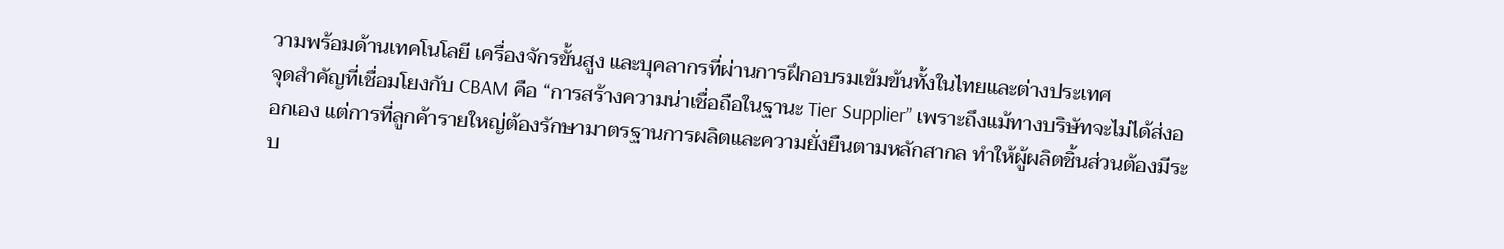วามพร้อมด้านเทคโนโลยี เครื่องจักรขั้นสูง และบุคลากรที่ผ่านการฝึกอบรมเข้มข้นทั้งในไทยและต่างประเทศ
จุดสำคัญที่เชื่อมโยงกับ CBAM คือ “การสร้างความน่าเชื่อถือในฐานะ Tier Supplier” เพราะถึงแม้ทางบริษัทจะไม่ได้ส่งออกเอง แต่การที่ลูกค้ารายใหญ่ต้องรักษามาตรฐานการผลิตและความยั่งยืนตามหลักสากล ทำให้ผู้ผลิตชิ้นส่วนต้องมีระบ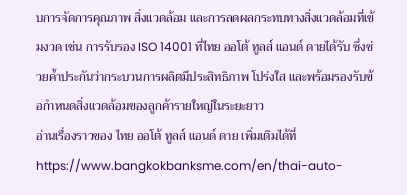บการจัดการคุณภาพ สิ่งแวดล้อม และการลดผลกระทบทางสิ่งแวดล้อมที่เข้มงวด เช่น การรับรอง ISO 14001 ที่ไทย ออโต้ ทูลส์ แอนด์ ดายได้รับ ซึ่งช่วยค้ำประกันว่ากระบวนการผลิตมีประสิทธิภาพ โปร่งใส และพร้อมรองรับข้อกำหนดสิ่งแวดล้อมของลูกค้ารายใหญ่ในระยะยาว
อ่านเรื่องราวของ ไทย ออโต้ ทูลส์ แอนด์ ดาย เพิ่มเติมได้ที่ https://www.bangkokbanksme.com/en/thai-auto-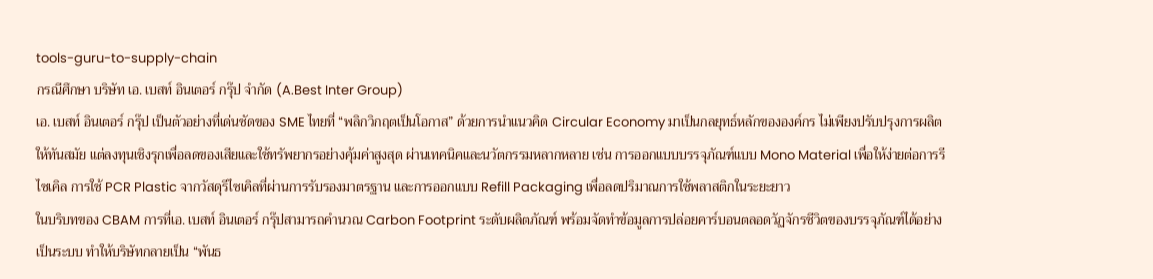tools-guru-to-supply-chain
กรณีศึกษา บริษัท เอ. เบสท์ อินเตอร์ กรุ๊ป จำกัด (A.Best Inter Group)
เอ. เบสท์ อินเตอร์ กรุ๊ป เป็นตัวอย่างที่เด่นชัดของ SME ไทยที่ “พลิกวิกฤตเป็นโอกาส” ด้วยการนำแนวคิด Circular Economy มาเป็นกลยุทธ์หลักขององค์กร ไม่เพียงปรับปรุงการผลิตให้ทันสมัย แต่ลงทุนเชิงรุกเพื่อลดของเสียและใช้ทรัพยากรอย่างคุ้มค่าสูงสุด ผ่านเทคนิคและนวัตกรรมหลากหลาย เช่น การออกแบบบรรจุภัณฑ์แบบ Mono Material เพื่อให้ง่ายต่อการรีไซเคิล การใช้ PCR Plastic จากวัสดุรีไซเคิลที่ผ่านการรับรองมาตรฐาน และการออกแบบ Refill Packaging เพื่อลดปริมาณการใช้พลาสติกในระยะยาว
ในบริบทของ CBAM การที่เอ. เบสท์ อินเตอร์ กรุ๊ปสามารถคำนวณ Carbon Footprint ระดับผลิตภัณฑ์ พร้อมจัดทำข้อมูลการปล่อยคาร์บอนตลอดวัฏจักรชีวิตของบรรจุภัณฑ์ได้อย่างเป็นระบบ ทำให้บริษัทกลายเป็น “พันธ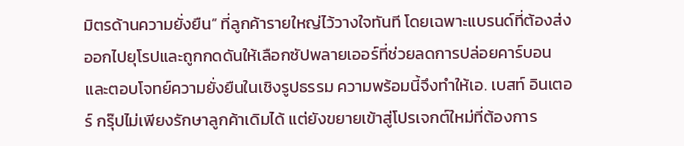มิตรด้านความยั่งยืน” ที่ลูกค้ารายใหญ่ไว้วางใจทันที โดยเฉพาะแบรนด์ที่ต้องส่งออกไปยุโรปและถูกกดดันให้เลือกซัปพลายเออร์ที่ช่วยลดการปล่อยคาร์บอนและตอบโจทย์ความยั่งยืนในเชิงรูปธรรม ความพร้อมนี้จึงทำให้เอ. เบสท์ อินเตอร์ กรุ๊ปไม่เพียงรักษาลูกค้าเดิมได้ แต่ยังขยายเข้าสู่โปรเจกต์ใหม่ที่ต้องการ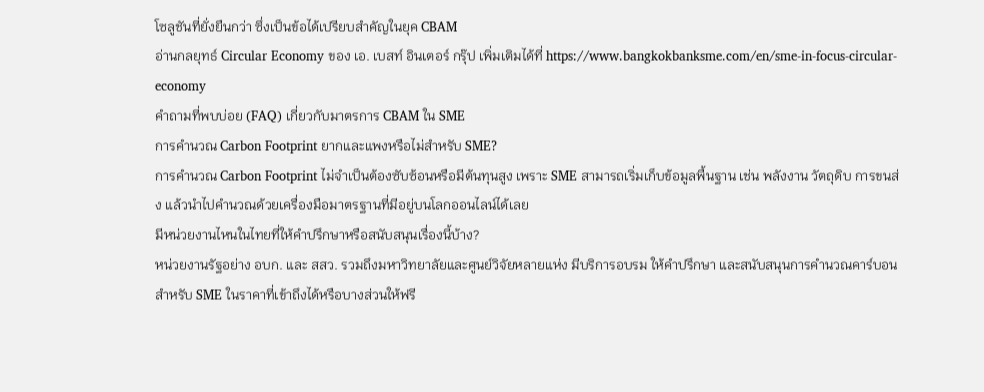โซลูชันที่ยั่งยืนกว่า ซึ่งเป็นข้อได้เปรียบสำคัญในยุค CBAM
อ่านกลยุทธ์ Circular Economy ของ เอ. เบสท์ อินเตอร์ กรุ๊ป เพิ่มเติมได้ที่ https://www.bangkokbanksme.com/en/sme-in-focus-circular-economy
คำถามที่พบบ่อย (FAQ) เกี่ยวกับมาตรการ CBAM ใน SME
การคำนวณ Carbon Footprint ยากและแพงหรือไม่สำหรับ SME?
การคำนวณ Carbon Footprint ไม่จำเป็นต้องซับซ้อนหรือมีต้นทุนสูง เพราะ SME สามารถเริ่มเก็บข้อมูลพื้นฐาน เช่น พลังงาน วัตถุดิบ การขนส่ง แล้วนำไปคำนวณด้วยเครื่องมือมาตรฐานที่มีอยู่บนโลกออนไลน์ได้เลย
มีหน่วยงานไหนในไทยที่ให้คำปรึกษาหรือสนับสนุนเรื่องนี้บ้าง?
หน่วยงานรัฐอย่าง อบก. และ สสว. รวมถึงมหาวิทยาลัยและศูนย์วิจัยหลายแห่ง มีบริการอบรม ให้คำปรึกษา และสนับสนุนการคำนวณคาร์บอนสำหรับ SME ในราคาที่เข้าถึงได้หรือบางส่วนให้ฟรี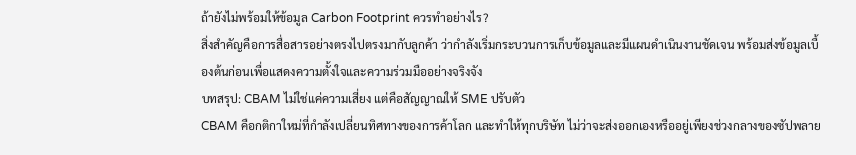ถ้ายังไม่พร้อมให้ข้อมูล Carbon Footprint ควรทำอย่างไร?
สิ่งสำคัญคือการสื่อสารอย่างตรงไปตรงมากับลูกค้า ว่ากำลังเริ่มกระบวนการเก็บข้อมูลและมีแผนดำเนินงานชัดเจน พร้อมส่งข้อมูลเบื้องต้นก่อนเพื่อแสดงความตั้งใจและความร่วมมืออย่างจริงจัง
บทสรุป: CBAM ไม่ใช่แค่ความเสี่ยง แต่คือสัญญาณให้ SME ปรับตัว
CBAM คือกติกาใหม่ที่กำลังเปลี่ยนทิศทางของการค้าโลก และทำให้ทุกบริษัท ไม่ว่าจะส่งออกเองหรืออยู่เพียงช่วงกลางของซัปพลาย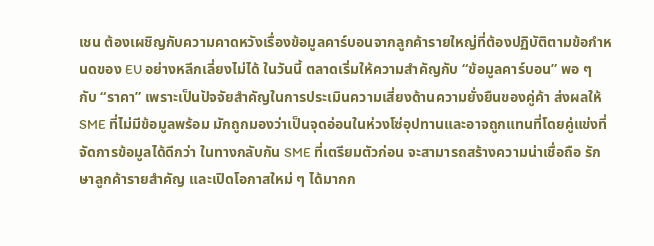เชน ต้องเผชิญกับความคาดหวังเรื่องข้อมูลคาร์บอนจากลูกค้ารายใหญ่ที่ต้องปฏิบัติตามข้อกำหนดของ EU อย่างหลีกเลี่ยงไม่ได้ ในวันนี้ ตลาดเริ่มให้ความสำคัญกับ “ข้อมูลคาร์บอน” พอ ๆ กับ “ราคา” เพราะเป็นปัจจัยสำคัญในการประเมินความเสี่ยงด้านความยั่งยืนของคู่ค้า ส่งผลให้ SME ที่ไม่มีข้อมูลพร้อม มักถูกมองว่าเป็นจุดอ่อนในห่วงโซ่อุปทานและอาจถูกแทนที่โดยคู่แข่งที่จัดการข้อมูลได้ดีกว่า ในทางกลับกัน SME ที่เตรียมตัวก่อน จะสามารถสร้างความน่าเชื่อถือ รักษาลูกค้ารายสำคัญ และเปิดโอกาสใหม่ ๆ ได้มากก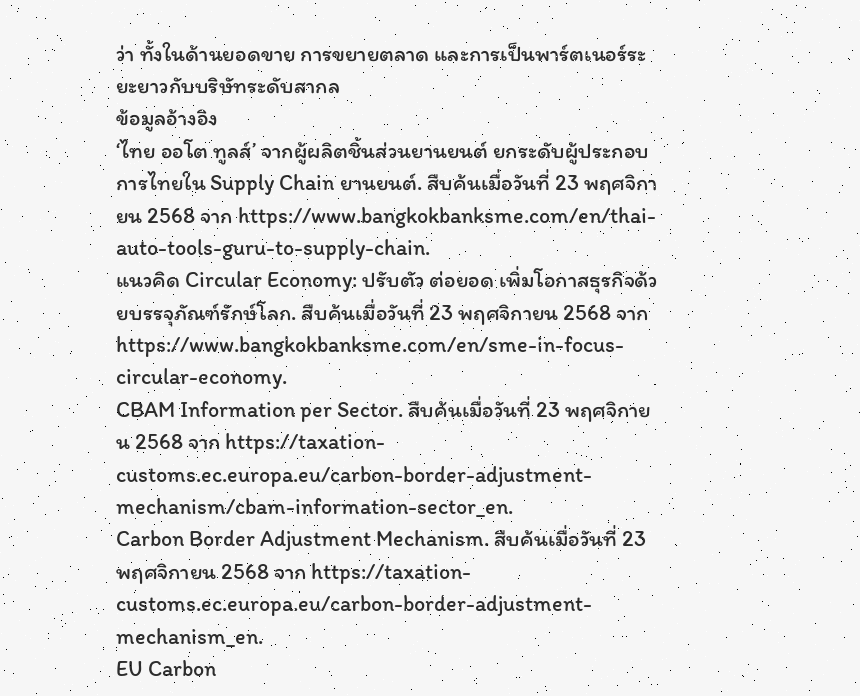ว่า ทั้งในด้านยอดขาย การขยายตลาด และการเป็นพาร์ตเนอร์ระยะยาวกับบริษัทระดับสากล
ข้อมูลอ้างอิง
‘ไทย ออโต ทูลส์’ จากผู้ผลิตชิ้นส่วนยานยนต์ ยกระดับผู้ประกอบการไทยใน Supply Chain ยานยนต์. สืบค้นเมื่อวันที่ 23 พฤศจิกายน 2568 จาก https://www.bangkokbanksme.com/en/thai-auto-tools-guru-to-supply-chain.
แนวคิด Circular Economy: ปรับตัว ต่อยอด เพิ่มโอกาสธุรกิจด้วยบรรจุภัณฑ์รักษ์โลก. สืบค้นเมื่อวันที่ 23 พฤศจิกายน 2568 จาก https://www.bangkokbanksme.com/en/sme-in-focus-circular-economy.
CBAM Information per Sector. สืบค้นเมื่อวันที่ 23 พฤศจิกายน 2568 จาก https://taxation-customs.ec.europa.eu/carbon-border-adjustment-mechanism/cbam-information-sector_en.
Carbon Border Adjustment Mechanism. สืบค้นเมื่อวันที่ 23 พฤศจิกายน 2568 จาก https://taxation-customs.ec.europa.eu/carbon-border-adjustment-mechanism_en.
EU Carbon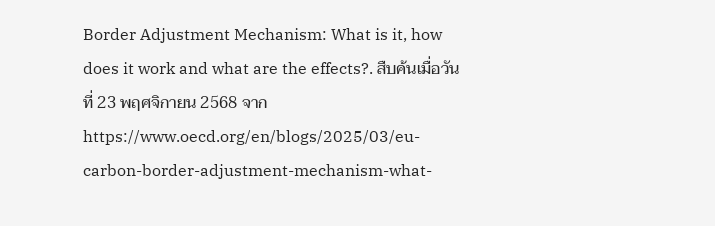Border Adjustment Mechanism: What is it, how does it work and what are the effects?. สืบค้นเมื่อวันที่ 23 พฤศจิกายน 2568 จาก https://www.oecd.org/en/blogs/2025/03/eu-carbon-border-adjustment-mechanism-what-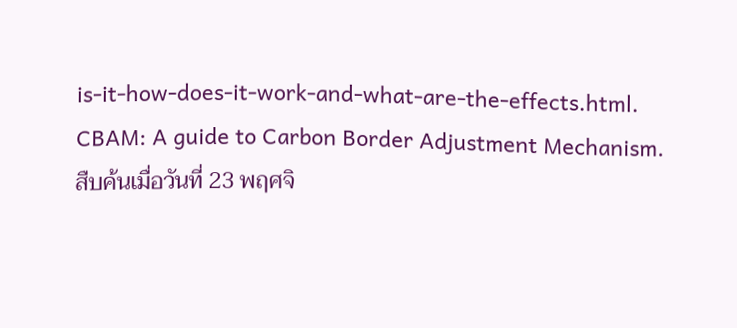is-it-how-does-it-work-and-what-are-the-effects.html.
CBAM: A guide to Carbon Border Adjustment Mechanism. สืบค้นเมื่อวันที่ 23 พฤศจิ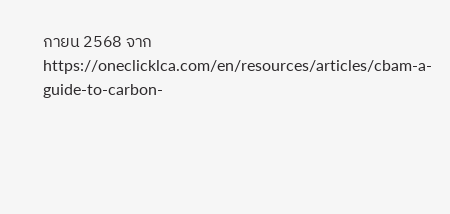กายน 2568 จาก https://oneclicklca.com/en/resources/articles/cbam-a-guide-to-carbon-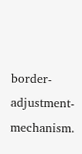border-adjustment-mechanism.